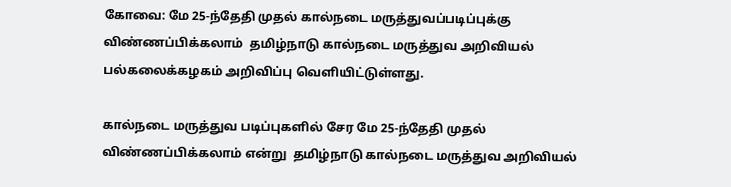கோவை: மே 25-ந்தேதி முதல் கால்நடை மருத்துவப்படிப்புக்கு விண்ணப்பிக்கலாம்  தமிழ்நாடு கால்நடை மருத்துவ அறிவியல் பல்கலைக்கழகம் அறிவிப்பு வெளியிட்டுள்ளது.

கால்நடை மருத்துவ படிப்புகளில் சேர மே 25-ந்தேதி முதல் விண்ணப்பிக்கலாம் என்று  தமிழ்நாடு கால்நடை மருத்துவ அறிவியல்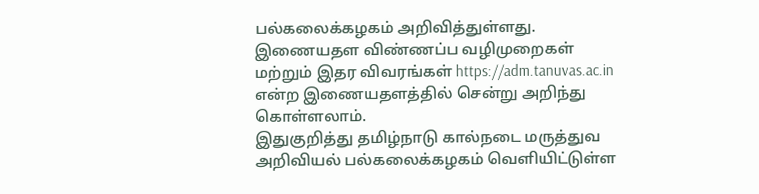பல்கலைக்கழகம் அறிவித்துள்ளது. இணையதள விண்ணப்ப வழிமுறைகள் மற்றும் இதர விவரங்கள் https://adm.tanuvas.ac.in என்ற இணையதளத்தில் சென்று அறிந்து கொள்ளலாம்.
இதுகுறித்து தமிழ்நாடு கால்நடை மருத்துவ அறிவியல் பல்கலைக்கழகம் வெளியிட்டுள்ள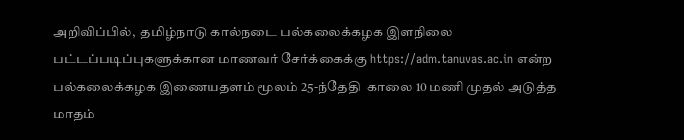அறிவிப்பில்,  தமிழ்நாடு கால்நடை பல்கலைக்கழக இளநிலை பட்டப்படிப்புகளுக்கான மாணவர் சேர்க்கைக்கு https://adm.tanuvas.ac.in என்ற பல்கலைக்கழக இணையதளம் மூலம் 25-ந்தேதி  காலை 10 மணி முதல் அடுத்த மாதம்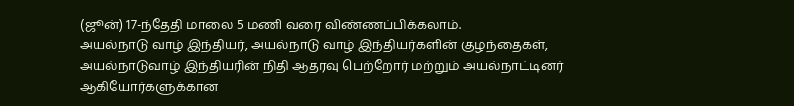(ஜூன்) 17-ந்தேதி மாலை 5 மணி வரை விண்ணப்பிக்கலாம்.
அயல்நாடு வாழ் இந்தியர், அயல்நாடு வாழ் இந்தியர்களின் குழந்தைகள், அயல்நாடுவாழ் இந்தியரின் நிதி ஆதரவு பெற்றோர் மற்றும் அயல்நாட்டினர் ஆகியோர்களுக்கான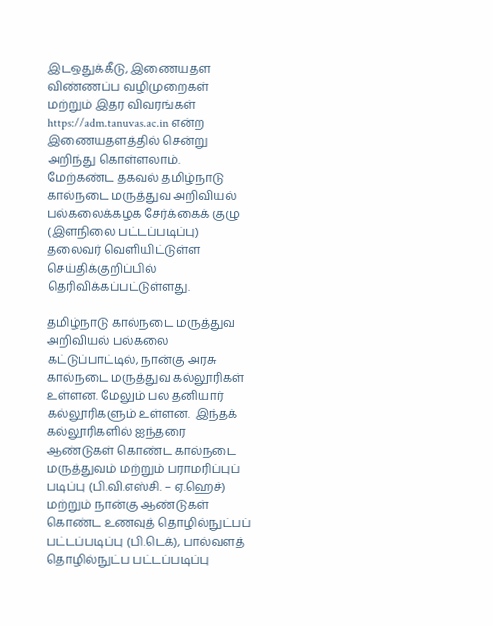இடஒதுக்கீடு, இணையதள விண்ணப்ப வழிமுறைகள் மற்றும் இதர விவரங்கள் https://adm.tanuvas.ac.in என்ற இணையதளத்தில் சென்று அறிந்து கொள்ளலாம்.
மேற்கண்ட தகவல் தமிழ்நாடு கால்நடை மருத்துவ அறிவியல் பல்கலைக்கழக சேர்க்கைக் குழு (இளநிலை பட்டப்படிப்பு) தலைவர் வெளியிட்டுள்ள செய்திக்குறிப்பில் தெரிவிக்கப்பட்டுள்ளது.

தமிழ்நாடு கால்நடை மருத்துவ அறிவியல் பல்கலை கட்டுப்பாட்டில், நான்கு அரசு கால்நடை மருத்துவ கல்லூரிகள் உள்ளன. மேலும் பல தனியார் கல்லூரிகளும் உள்ளன.  இந்தக் கல்லூரிகளில் ஐந்தரை ஆண்டுகள் கொண்ட கால்நடை மருத்துவம் மற்றும் பராமரிப்புப் படிப்பு (பி.வி.எஸ்சி. – ஏ.ஹெச்) மற்றும் நான்கு ஆண்டுகள் கொண்ட உணவுத் தொழில்நுட்பப் பட்டப்படிப்பு (பி.டெக்), பால்வளத் தொழில்நுட்ப பட்டப்படிப்பு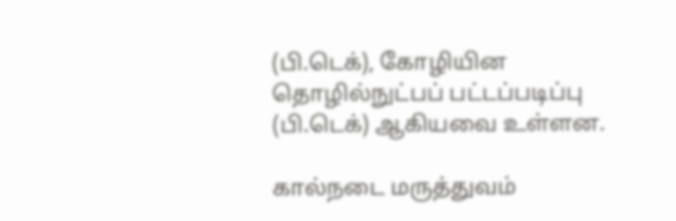(பி.டெக்), கோழியின தொழில்நுட்பப் பட்டப்படிப்பு (பி.டெக்) ஆகியவை உள்ளன.

கால்நடை மருத்துவம்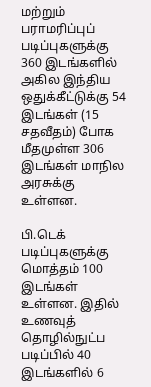மற்றும் பராமரிப்புப் படிப்புகளுக்கு 360 இடங்களில் அகில இந்திய ஒதுக்கீட்டுக்கு 54 இடங்கள் (15 சதவீதம்) போக மீதமுள்ள 306 இடங்கள் மாநில அரசுக்கு உள்ளன.

பி.டெக் படிப்புகளுக்கு மொத்தம் 100 இடங்கள் உள்ளன. இதில் உணவுத் தொழில்நுட்ப படிப்பில் 40 இடங்களில் 6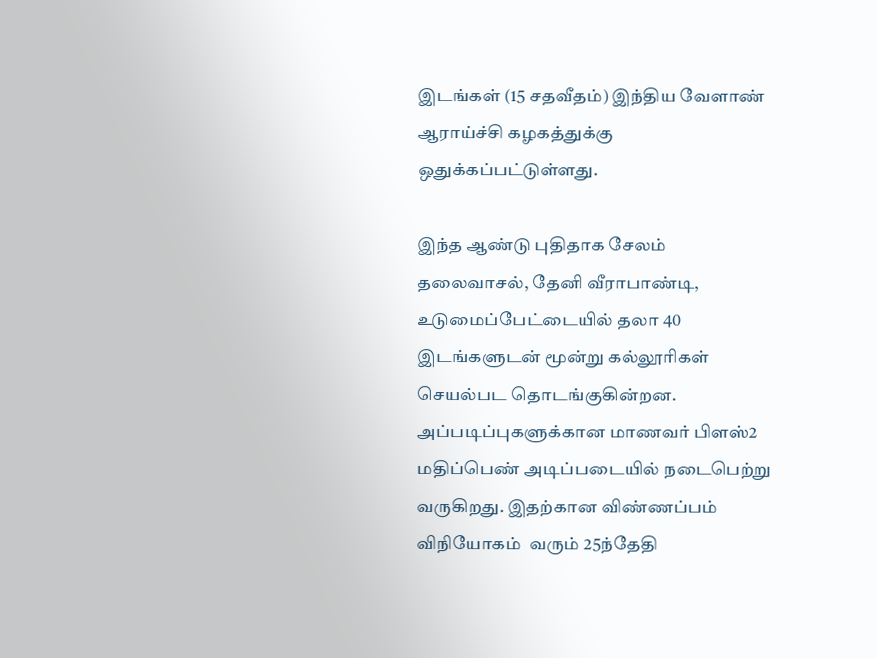இடங்கள் (15 சதவீதம்) இந்திய வேளாண் ஆராய்ச்சி கழகத்துக்கு ஒதுக்கப்பட்டுள்ளது.

இந்த ஆண்டு புதிதாக சேலம் தலைவாசல், தேனி வீராபாண்டி, உடுமைப்பேட்டையில் தலா 40 இடங்களுடன் மூன்று கல்லூரிகள் செயல்பட தொடங்குகின்றன. அப்படிப்புகளுக்கான மாணவர் பிளஸ்2 மதிப்பெண் அடிப்படையில் நடைபெற்று வருகிறது. இதற்கான விண்ணப்பம் விநியோகம்  வரும் 25ந்தேதி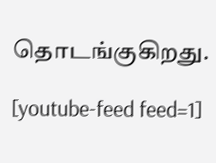தொடங்குகிறது.

[youtube-feed feed=1]